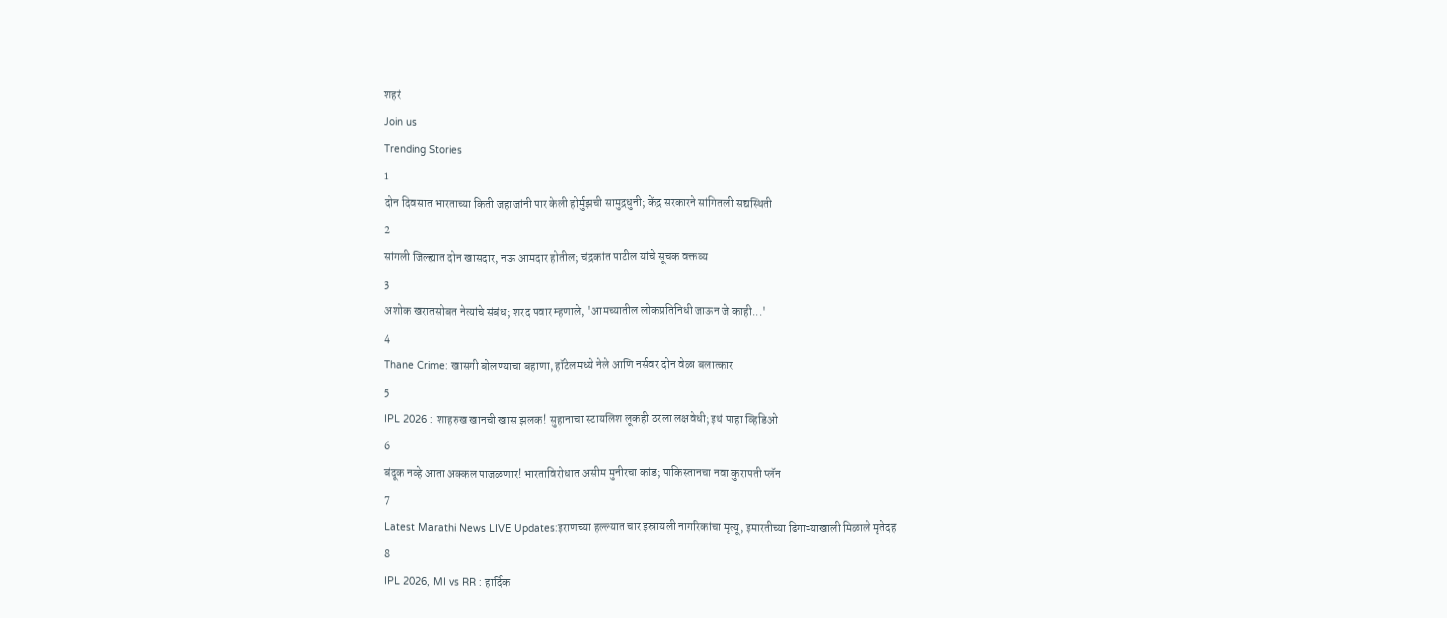शहरं
Join us
Trending Stories
1
दोन दिवसात भारताच्या किती जहाजांनी पार केली होर्मुझची सामुद्रधुनी; केंद्र सरकारने सांगितली सद्यस्थिती
2
सांगली जिल्ह्यात दोन खासदार, नऊ आमदार होतील; चंद्रकांत पाटील यांचे सूचक वक्तव्य
3
अशोक खरातसोबत नेत्यांचे संबंध; शरद पवार म्हणाले, 'आमच्यातील लोकप्रतिनिधी जाऊन जे काही...'
4
Thane Crime: खासगी बोलण्याचा बहाणा, हॉटेलमध्ये नेले आणि नर्सवर दोन वेळा बलात्कार
5
IPL 2026 : शाहरुख खानची खास झलक! सुहानाचा स्टायलिश लूकही ठरला लक्षवेधी; इथं पाहा व्हिडिओ
6
बंदूक नव्हे आता अक्कल पाजळणार! भारताविरोधात असीम मुनीरचा कांड; पाकिस्तानचा नवा कुरापती प्लॅन
7
Latest Marathi News LIVE Updates:इराणच्या हल्ल्यात चार इस्रायली नागरिकांचा मृत्यू, इमारतीच्या ढिगाऱ्याखाली मिळाले मृतेदह
8
IPL 2026, MI vs RR : हार्दिक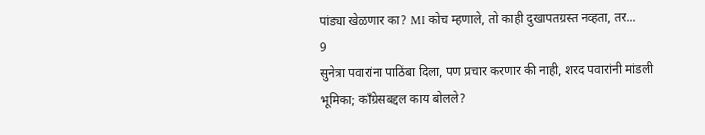पांड्या खेळणार का? MI कोच म्हणाले, तो काही दुखापतग्रस्त नव्हता, तर...
9
सुनेत्रा पवारांना पाठिंबा दिला, पण प्रचार करणार की नाही, शरद पवारांनी मांडली भूमिका; काँग्रेसबद्दल काय बोलले?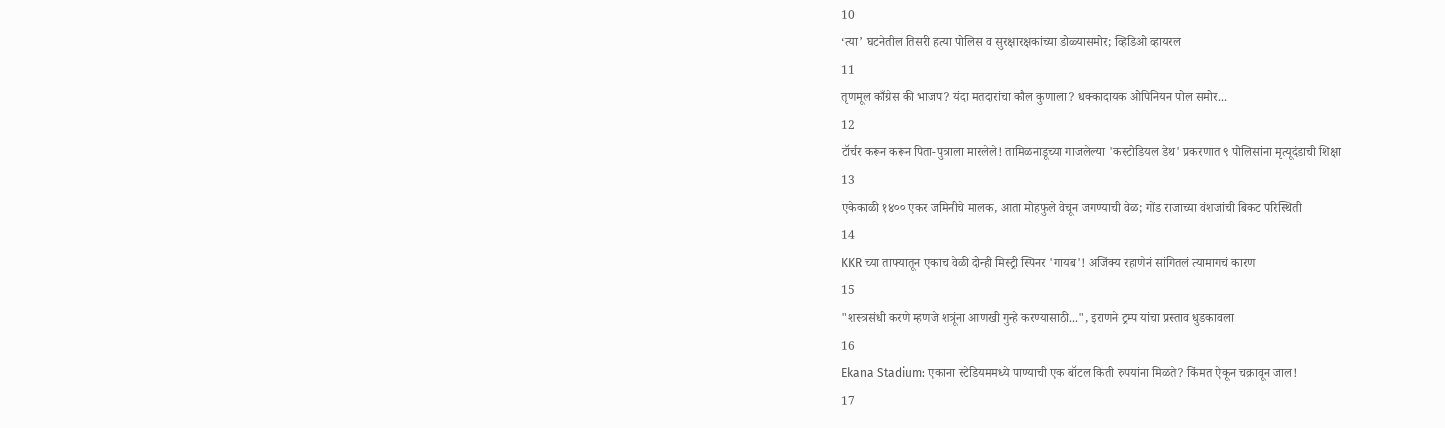10
‘त्या’ घटनेतील तिसरी हत्या पोलिस व सुरक्षारक्षकांच्या डोळ्यासमोर; व्हिडिओ व्हायरल
11
तृणमूल काँग्रेस की भाजप? यंदा मतदारांचा कौल कुणाला? धक्कादायक ओपिनियन पोल समोर...
12
टॉर्चर करून करून पिता-पुत्राला मारलेले! तामिळनाडूच्या गाजलेल्या 'कस्टोडियल डेथ' प्रकरणात ९ पोलिसांना मृत्यूदंडाची शिक्षा
13
एकेकाळी १४०० एकर जमिनीचे मालक, आता मोहफुले वेचून जगण्याची वेळ; गोंड राजाच्या वंशजांची बिकट परिस्थिती
14
KKR च्या ताफ्यातून एकाच वेळी दोन्ही मिस्ट्री स्पिनर 'गायब'! अजिंक्य रहाणेनं सांगितलं त्यामागचं कारण
15
"शस्त्रसंधी करणे म्हणजे शत्रूंना आणखी गुन्हे करण्यासाठी...", इराणने ट्रम्प यांचा प्रस्ताव धुडकावला
16
Ekana Stadium: एकाना स्टेडियममध्ये पाण्याची एक बॉटल किती रुपयांना मिळते? किंमत ऐकून चक्रावून जाल!
17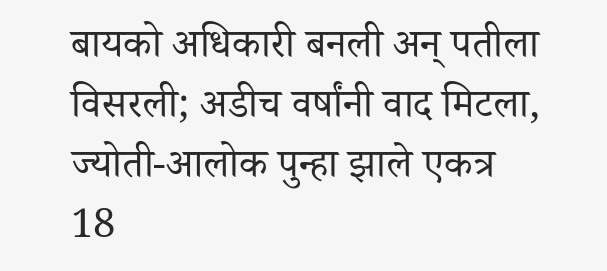बायको अधिकारी बनली अन् पतीला विसरली; अडीच वर्षांनी वाद मिटला, ज्योती-आलोक पुन्हा झाले एकत्र
18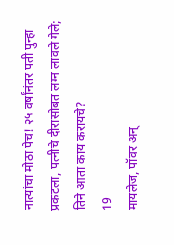नात्यांचा मोठा पेच! २५ वर्षांनंतर पती पुन्हा प्रकटला, पत्नीचे दीरासोबत लग्न लावले गेले; तिने आता काय करायचे?
19
मायलेज, पॉवर अन्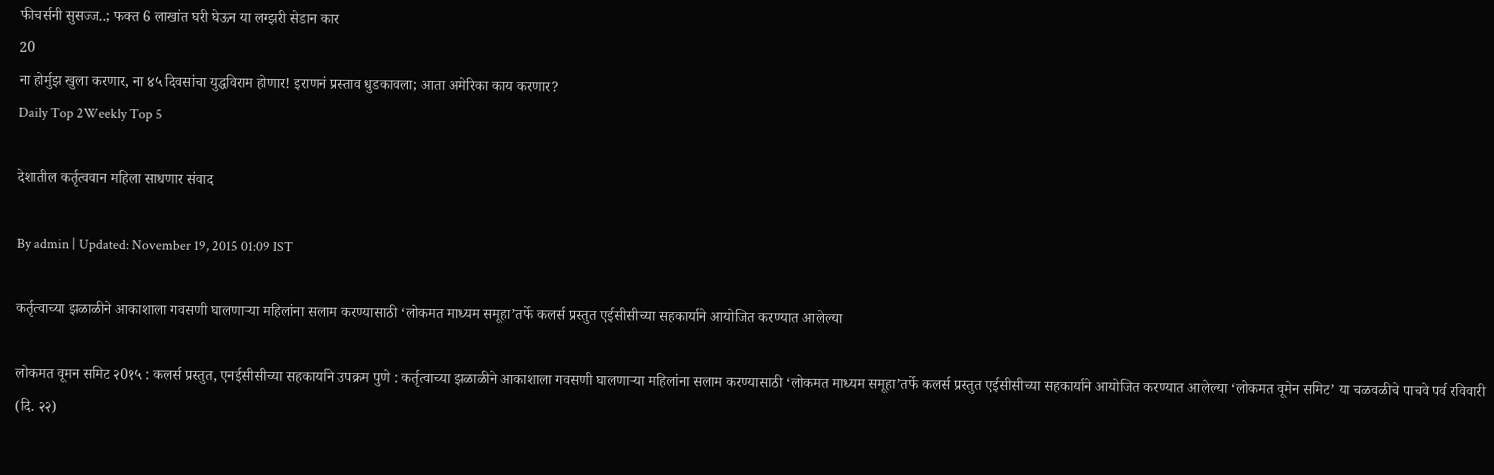फीचर्सनी सुसज्ज..; फक्त 6 लाखांत घरी घेऊन या लग्झरी सेडान कार
20
ना होर्मुझ खुला करणार, ना ४५ दिवसांचा युद्धविराम होणार! इराणनं प्रस्ताव धुडकावला; आता अमेरिका काय करणार?
Daily Top 2Weekly Top 5

देशातील कर्तृत्ववान महिला साधणार संवाद

By admin | Updated: November 19, 2015 01:09 IST

कर्तृत्वाच्या झळाळीने आकाशाला गवसणी घालणाऱ्या महिलांना सलाम करण्यासाठी ‘लोकमत माध्यम समूहा’तर्फे कलर्स प्रस्तुत एईसीसीच्या सहकार्याने आयोजित करण्यात आलेल्या

लोकमत वूमन समिट २0१५ : कलर्स प्रस्तुत, एनईसीसीच्या सहकार्याने उपक्रम पुणे : कर्तृत्वाच्या झळाळीने आकाशाला गवसणी घालणाऱ्या महिलांना सलाम करण्यासाठी ‘लोकमत माध्यम समूहा’तर्फे कलर्स प्रस्तुत एईसीसीच्या सहकार्याने आयोजित करण्यात आलेल्या ‘लोकमत वूमेन समिट’ या चळवळीचे पाचवे पर्व रविवारी (दि. २२)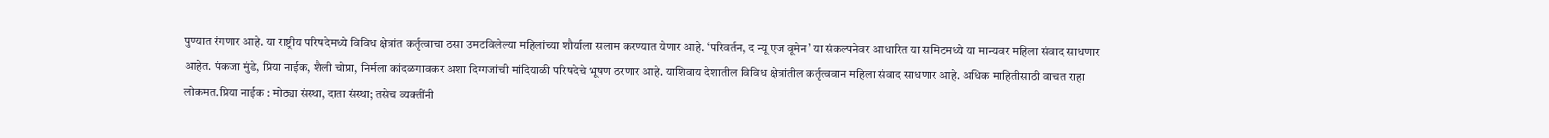पुण्यात रंगणार आहे. या राष्ट्रीय परिषदेमध्ये विविध क्षेत्रांत कर्तृत्वाचा ठसा उमटविलेल्या महिलांच्या शौर्याला सलाम करण्यात येणार आहे. ‘परिवर्तन, द न्यू एज वूमेन’ या संकल्पनेवर आधारित या समिटमध्ये या मान्यवर महिला संवाद साधणार आहेत. पंकजा मुंडे, प्रिया नाईक, शैली चोप्रा, निर्मला कांदळगावकर अशा दिग्गजांची मांदियाळी परिषदेचे भूषण ठरणार आहे. याशिवाय देशातील विविध क्षेत्रांतील कर्तृत्ववान महिला संवाद साधणार आहे. अधिक माहितीसाठी वाचत राहा लोकमत.प्रिया नाईक : मोठ्या संस्था, दाता संस्था; तसेच व्यक्तींनी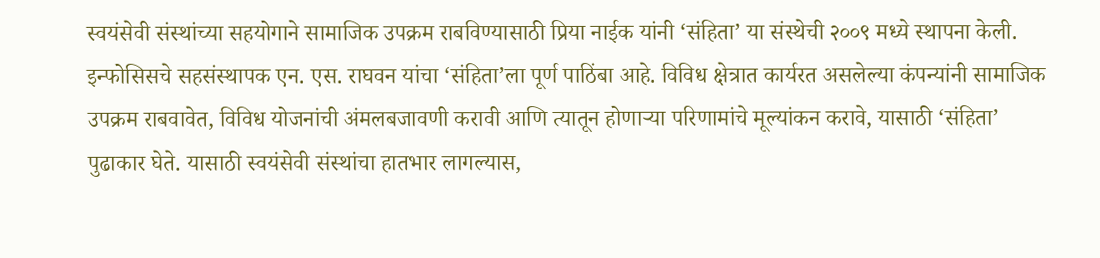स्वयंसेवी संस्थांच्या सहयोगाने सामाजिक उपक्रम राबविण्यासाठी प्रिया नाईक यांनी ‘संहिता’ या संस्थेची २००९ मध्ये स्थापना केली. इन्फोसिसचे सहसंस्थापक एन. एस. राघवन यांचा ‘संहिता’ला पूर्ण पाठिंबा आहे. विविध क्षेत्रात कार्यरत असलेल्या कंपन्यांनी सामाजिक उपक्रम राबवावेत, विविध योजनांची अंमलबजावणी करावी आणि त्यातून होणाऱ्या परिणामांचे मूल्यांकन करावे, यासाठी ‘संहिता’ पुढाकार घेते. यासाठी स्वयंसेवी संस्थांचा हातभार लागल्यास,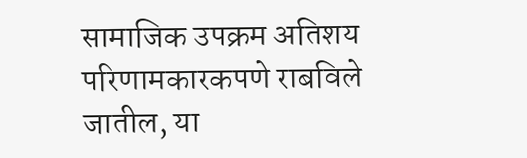सामाजिक उपक्रम अतिशय परिणामकारकपणे राबविले जातील, या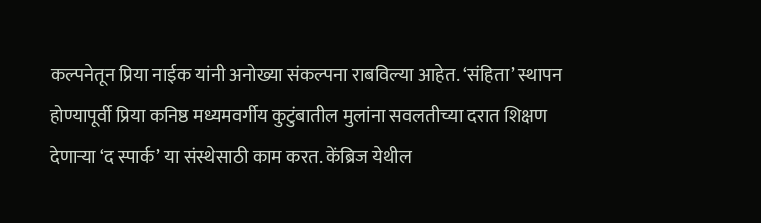कल्पनेतून प्रिया नाईक यांनी अनोख्या संकल्पना राबविल्या आहेत. ‘संहिता’ स्थापन होण्यापूर्वी प्रिया कनिष्ठ मध्यमवर्गीय कुटुंबातील मुलांना सवलतीच्या दरात शिक्षण देणाऱ्या ‘द स्पार्क’ या संस्थेसाठी काम करत. केंब्रिज येथील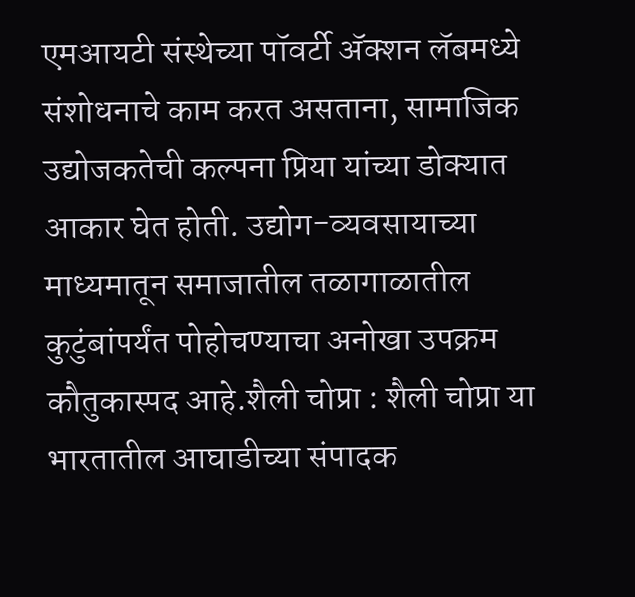एमआयटी संस्थेच्या पॉवर्टी अ‍ॅक्शन लॅबमध्ये संशोधनाचे काम करत असताना, सामाजिक उद्योजकतेची कल्पना प्रिया यांच्या डोक्यात आकार घेत होती. उद्योग-व्यवसायाच्या माध्यमातून समाजातील तळागाळातील कुटुंबांपर्यंत पोहोचण्याचा अनोखा उपक्रम कौतुकास्पद आहे.शैली चोप्रा : शैली चोप्रा या भारतातील आघाडीच्या संपादक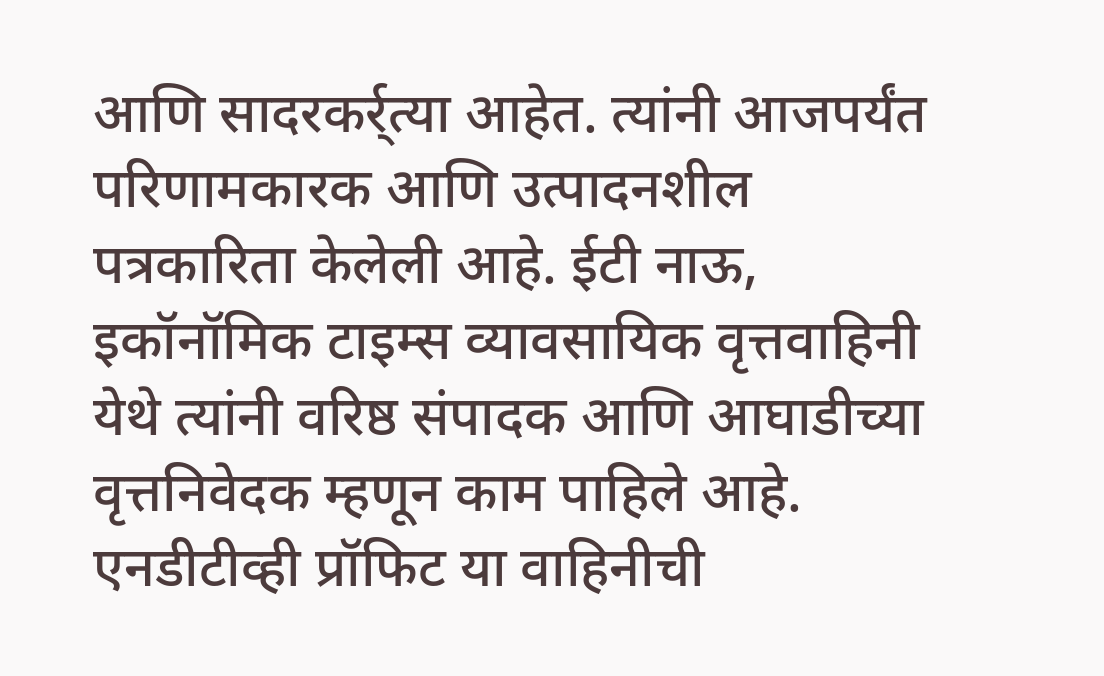आणि सादरकर्र्त्या आहेत. त्यांनी आजपर्यंत परिणामकारक आणि उत्पादनशील पत्रकारिता केलेली आहे. ईटी नाऊ, इकॉनॉमिक टाइम्स व्यावसायिक वृत्तवाहिनी येथे त्यांनी वरिष्ठ संपादक आणि आघाडीच्या वृत्तनिवेदक म्हणून काम पाहिले आहे. एनडीटीव्ही प्रॉफिट या वाहिनीची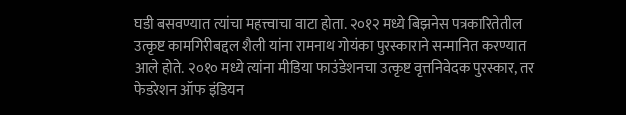घडी बसवण्यात त्यांचा महत्त्वाचा वाटा होता. २०१२ मध्ये बिझनेस पत्रकारितेतील उत्कृष्ट कामगिरीबद्दल शैली यांना रामनाथ गोयंका पुरस्काराने सन्मानित करण्यात आले होते. २०१० मध्ये त्यांना मीडिया फाउंडेशनचा उत्कृष्ट वृत्तनिवेदक पुरस्कार, तर फेडरेशन ऑफ इंडियन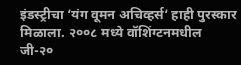इंडस्ट्रीचा ‘यंग वूमन अचिव्हर्स‘ हाही पुरस्कार मिळाला. २००८ मध्ये वॉशिंग्टनमधील जी-२०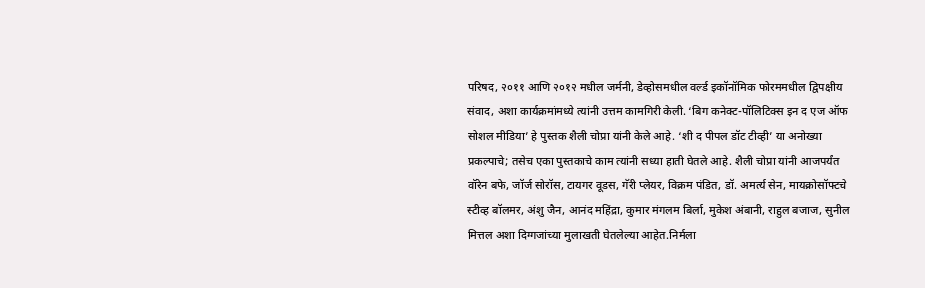परिषद, २०११ आणि २०१२ मधील जर्मनी, डेव्होसमधील वर्ल्ड इकॉनॉमिक फोरममधील द्विपक्षीय संवाद, अशा कार्यक्रमांमध्ये त्यांनी उत्तम कामगिरी केली. ‘बिग कनेक्ट-पॉलिटिक्स इन द एज ऑफ सोशल मीडिया’ हे पुस्तक शैली चोप्रा यांनी केले आहे. ‘शी द पीपल डॉट टीव्ही’ या अनोख्या प्रकल्पाचे; तसेच एका पुस्तकाचे काम त्यांनी सध्या हाती घेतले आहे. शैली चोप्रा यांनी आजपर्यंत वॉरेन बफे, जॉर्ज सोरॉस, टायगर वूडस, गॅरी प्लेयर, विक्रम पंडित, डॉ. अमर्त्य सेन, मायक्रोसॉफ्टचे स्टीव्ह बॉलमर, अंशु जैन, आनंद महिंद्रा, कुमार मंगलम बिर्ला, मुकेश अंबानी, राहुल बजाज, सुनील मित्तल अशा दिग्गजांच्या मुलाखती घेतलेल्या आहेत.निर्मला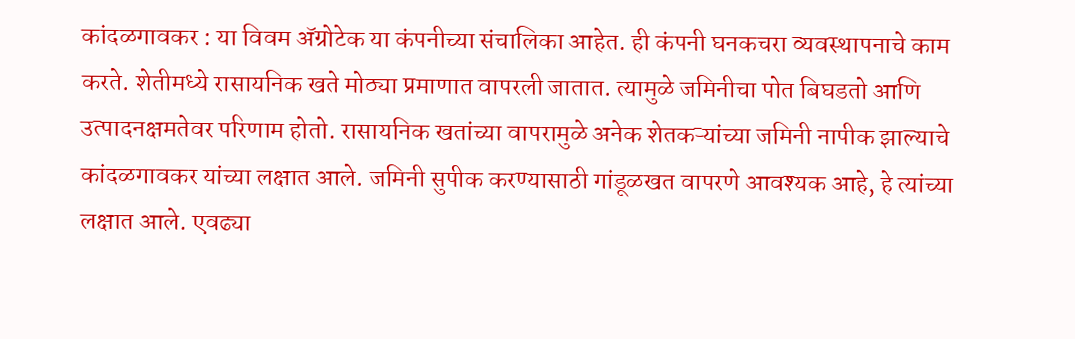कांदळगावकर : या विवम अ‍ॅग्रोटेक या कंपनीच्या संचालिका आहेत. ही कंपनी घनकचरा व्यवस्थापनाचे काम करते. शेतीमध्ये रासायनिक खते मोठ्या प्रमाणात वापरली जातात. त्यामुळे जमिनीचा पोत बिघडतो आणि उत्पादनक्षमतेवर परिणाम होतो. रासायनिक खतांच्या वापरामुळे अनेक शेतकऱ्यांच्या जमिनी नापीक झाल्याचे कांदळगावकर यांच्या लक्षात आले. जमिनी सुपीक करण्यासाठी गांडूळखत वापरणे आवश्यक आहे, हे त्यांच्या लक्षात आले. एवढ्या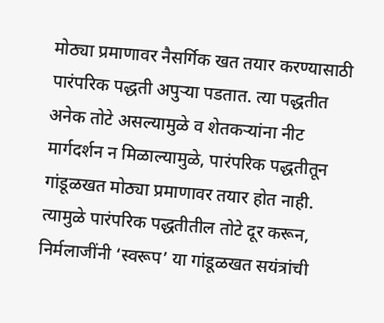मोठ्या प्रमाणावर नैसर्गिक खत तयार करण्यासाठी पारंपरिक पद्धती अपुऱ्या पडतात. त्या पद्धतीत अनेक तोटे असल्यामुळे व शेतकऱ्यांना नीट मार्गदर्शन न मिळाल्यामुळे, पारंपरिक पद्धतीतून गांडूळखत मोठ्या प्रमाणावर तयार होत नाही. त्यामुळे पारंपरिक पद्धतीतील तोटे दूर करून, निर्मलाजींनी ‘स्वरूप’ या गांडूळखत सयंत्रांची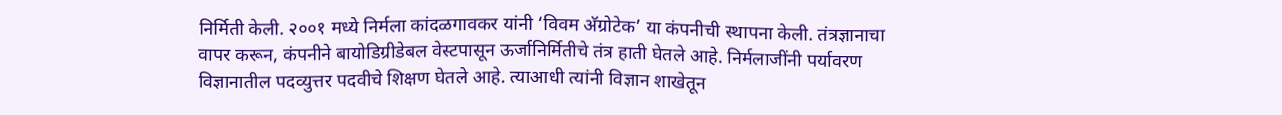निर्मिती केली. २००१ मध्ये निर्मला कांदळगावकर यांनी ‘विवम अ‍ॅग्रोटेक’ या कंपनीची स्थापना केली. तंत्रज्ञानाचा वापर करून, कंपनीने बायोडिग्रीडेबल वेस्टपासून ऊर्जानिर्मितीचे तंत्र हाती घेतले आहे. निर्मलाजींनी पर्यावरण विज्ञानातील पदव्युत्तर पदवीचे शिक्षण घेतले आहे. त्याआधी त्यांनी विज्ञान शाखेतून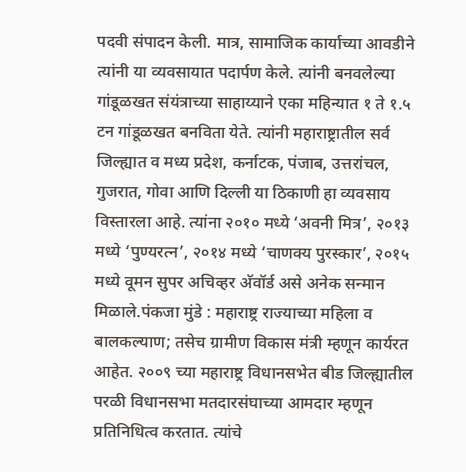पदवी संपादन केली. मात्र, सामाजिक कार्याच्या आवडीने त्यांनी या व्यवसायात पदार्पण केले. त्यांनी बनवलेल्या गांडूळखत संयंत्राच्या साहाय्याने एका महिन्यात १ ते १.५ टन गांडूळखत बनविता येते. त्यांनी महाराष्ट्रातील सर्व जिल्ह्यात व मध्य प्रदेश, कर्नाटक, पंजाब, उत्तरांचल, गुजरात, गोवा आणि दिल्ली या ठिकाणी हा व्यवसाय विस्तारला आहे. त्यांना २०१० मध्ये ‘अवनी मित्र’, २०१३ मध्ये ‘पुण्यरत्न’, २०१४ मध्ये ‘चाणक्य पुरस्कार’, २०१५ मध्ये वूमन सुपर अचिव्हर अ‍ॅवॉर्ड असे अनेक सन्मान मिळाले.पंकजा मुंडे : महाराष्ट्र राज्याच्या महिला व बालकल्याण; तसेच ग्रामीण विकास मंत्री म्हणून कार्यरत आहेत. २००९ च्या महाराष्ट्र विधानसभेत बीड जिल्ह्यातील परळी विधानसभा मतदारसंघाच्या आमदार म्हणून प्रतिनिधित्व करतात. त्यांचे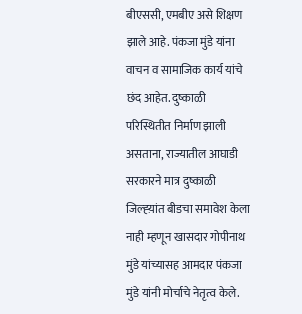बीएससी, एमबीए असे शिक्षण झाले आहे. पंकजा मुंडे यांना वाचन व सामाजिक कार्य यांचे छंद आहेत. दुष्काळी परिस्थितीत निर्माण झाली असताना, राज्यातील आघाडी सरकारने मात्र दुष्काळी जिल्ह्य़ांत बीडचा समावेश केला नाही म्हणून खासदार गोपीनाथ मुंडे यांच्यासह आमदार पंकजा मुंडे यांनी मोर्चाचे नेतृत्व केले.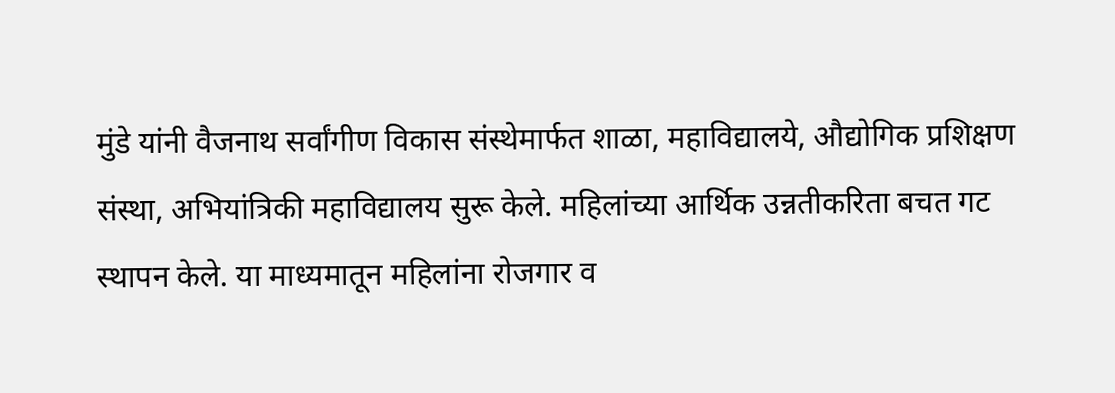मुंडे यांनी वैजनाथ सर्वांगीण विकास संस्थेमार्फत शाळा, महाविद्यालये, औद्योगिक प्रशिक्षण संस्था, अभियांत्रिकी महाविद्यालय सुरू केले. महिलांच्या आर्थिक उन्नतीकरिता बचत गट स्थापन केले. या माध्यमातून महिलांना रोजगार व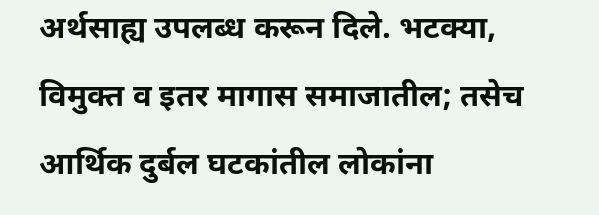अर्थसाह्य उपलब्ध करून दिले. भटक्या, विमुक्त व इतर मागास समाजातील; तसेच आर्थिक दुर्बल घटकांतील लोकांना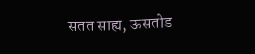सतत साह्य, ऊसतोड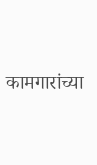कामगारांच्या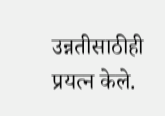उन्नतीसाठीही प्रयत्न केले.